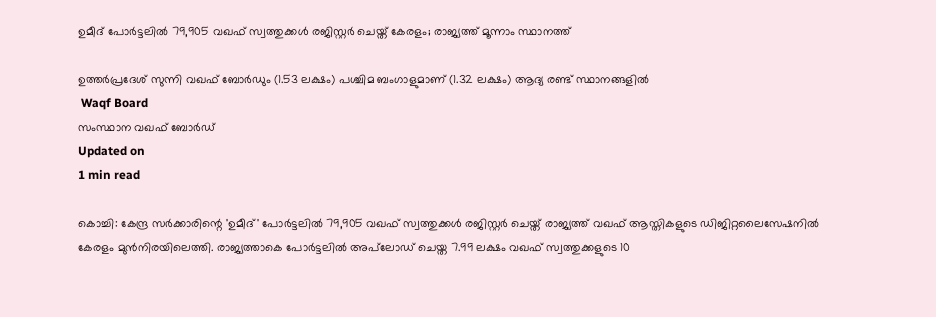ഉമീദ് പോര്‍ട്ടലില്‍ 79,905 വഖഫ് സ്വത്തുക്കള്‍ രജിസ്റ്റര്‍ ചെയ്ത് കേരളം; രാജ്യത്ത് മൂന്നാം സ്ഥാനത്ത്

ഉത്തര്‍പ്രദേശ് സുന്നി വഖഫ് ബോര്‍ഡും (1.53 ലക്ഷം) പശ്ചിമ ബംഗാളുമാണ് (1.32 ലക്ഷം) ആദ്യ രണ്ട് സ്ഥാനങ്ങളില്‍
 Waqf Board
സംസ്ഥാന വഖഫ് ബോര്‍ഡ്
Updated on
1 min read

കൊച്ചി: കേന്ദ്ര സര്‍ക്കാരിന്റെ 'ഉമീദ്' പോര്‍ട്ടലില്‍ 79,905 വഖഫ് സ്വത്തുക്കള്‍ രജിസ്റ്റര്‍ ചെയ്ത് രാജ്യത്ത് വഖഫ് ആസ്തികളുടെ ഡിജിറ്റലൈസേഷനില്‍ കേരളം മുന്‍നിരയിലെത്തി. രാജ്യത്താകെ പോര്‍ട്ടലില്‍ അപ്‌ലോഡ് ചെയ്ത 7.99 ലക്ഷം വഖഫ് സ്വത്തുക്കളുടെ 10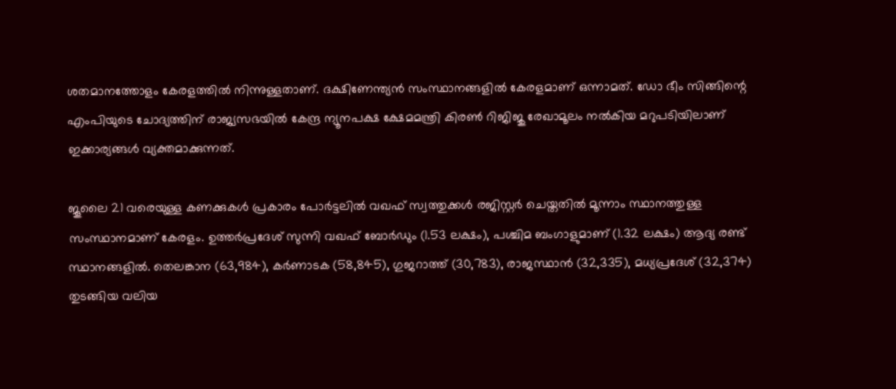ശതമാനത്തോളം കേരളത്തില്‍ നിന്നുള്ളതാണ്. ദക്ഷിണേന്ത്യന്‍ സംസ്ഥാനങ്ങളില്‍ കേരളമാണ് ഒന്നാമത്. ഡോ ഭീം സിങ്ങിന്റെ എംപിയുടെ ചോദ്യത്തിന് രാജ്യസഭയില്‍ കേന്ദ്ര ന്യൂനപക്ഷ ക്ഷേമമന്ത്രി കിരണ്‍ റിജിജു രേഖാമൂലം നല്‍കിയ മറുപടിയിലാണ് ഇക്കാര്യങ്ങള്‍ വ്യക്തമാക്കുന്നത്.

ജൂലൈ 21 വരെയുള്ള കണക്കുകള്‍ പ്രകാരം പോര്‍ട്ടലില്‍ വഖഫ് സ്വത്തുക്കള്‍ രജിസ്റ്റര്‍ ചെയ്തതില്‍ മൂന്നാം സ്ഥാനത്തുള്ള സംസ്ഥാനമാണ് കേരളം. ഉത്തര്‍പ്രദേശ് സുന്നി വഖഫ് ബോര്‍ഡും (1.53 ലക്ഷം), പശ്ചിമ ബംഗാളുമാണ് (1.32 ലക്ഷം) ആദ്യ രണ്ട് സ്ഥാനങ്ങളില്‍. തെലങ്കാന (63,984), കര്‍ണാടക (58,845), ഗുജറാത്ത് (30,783), രാജസ്ഥാന്‍ (32,335), മധ്യപ്രദേശ് (32,374) തുടങ്ങിയ വലിയ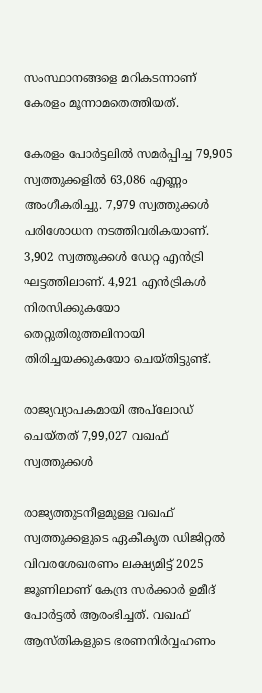സംസ്ഥാനങ്ങളെ മറികടന്നാണ് കേരളം മൂന്നാമതെത്തിയത്.

കേരളം പോര്‍ട്ടലില്‍ സമര്‍പ്പിച്ച 79,905 സ്വത്തുക്കളില്‍ 63,086 എണ്ണം അംഗീകരിച്ചു. 7,979 സ്വത്തുക്കള്‍ പരിശോധന നടത്തിവരികയാണ്. 3,902 സ്വത്തുക്കള്‍ ഡേറ്റ എന്‍ട്രി ഘട്ടത്തിലാണ്. 4,921 എന്‍ട്രികള്‍ നിരസിക്കുകയോ തെറ്റുതിരുത്തലിനായി തിരിച്ചയക്കുകയോ ചെയ്തിട്ടുണ്ട്.

രാജ്യവ്യാപകമായി അപ്‌ലോഡ് ചെയ്തത് 7,99,027 വഖഫ് സ്വത്തുക്കള്‍

രാജ്യത്തുടനീളമുള്ള വഖഫ് സ്വത്തുക്കളുടെ ഏകീകൃത ഡിജിറ്റല്‍ വിവരശേഖരണം ലക്ഷ്യമിട്ട് 2025 ജൂണിലാണ് കേന്ദ്ര സര്‍ക്കാര്‍ ഉമീദ് പോര്‍ട്ടല്‍ ആരംഭിച്ചത്. വഖഫ് ആസ്തികളുടെ ഭരണനിര്‍വ്വഹണം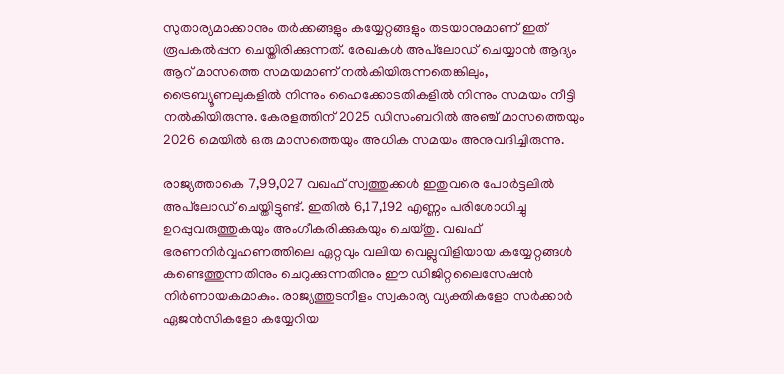സുതാര്യമാക്കാനും തര്‍ക്കങ്ങളും കയ്യേറ്റങ്ങളും തടയാനുമാണ് ഇത് രൂപകല്‍പ്പന ചെയ്തിരിക്കുന്നത്. രേഖകള്‍ അപ്‌ലോഡ് ചെയ്യാന്‍ ആദ്യം ആറ് മാസത്തെ സമയമാണ് നല്‍കിയിരുന്നതെങ്കിലും, ട്രൈബ്യൂണലുകളില്‍ നിന്നും ഹൈക്കോടതികളില്‍ നിന്നും സമയം നീട്ടി നല്‍കിയിരുന്നു. കേരളത്തിന് 2025 ഡിസംബറില്‍ അഞ്ച് മാസത്തെയും 2026 മെയില്‍ ഒരു മാസത്തെയും അധിക സമയം അനുവദിച്ചിരുന്നു.

രാജ്യത്താകെ 7,99,027 വഖഫ് സ്വത്തുക്കള്‍ ഇതുവരെ പോര്‍ട്ടലില്‍ അപ്‌ലോഡ് ചെയ്തിട്ടുണ്ട്. ഇതില്‍ 6,17,192 എണ്ണം പരിശോധിച്ചു ഉറപ്പുവരുത്തുകയും അംഗീകരിക്കുകയും ചെയ്തു. വഖഫ് ഭരണനിര്‍വ്വഹണത്തിലെ ഏറ്റവും വലിയ വെല്ലുവിളിയായ കയ്യേറ്റങ്ങള്‍ കണ്ടെത്തുന്നതിനും ചെറുക്കുന്നതിനും ഈ ഡിജിറ്റലൈസേഷന്‍ നിര്‍ണായകമാകും. രാജ്യത്തുടനീളം സ്വകാര്യ വ്യക്തികളോ സര്‍ക്കാര്‍ ഏജന്‍സികളോ കയ്യേറിയ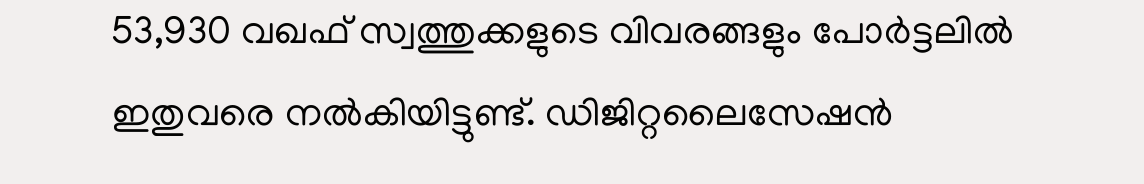53,930 വഖഫ് സ്വത്തുക്കളുടെ വിവരങ്ങളും പോര്‍ട്ടലില്‍ ഇതുവരെ നല്‍കിയിട്ടുണ്ട്. ഡിജിറ്റലൈസേഷന്‍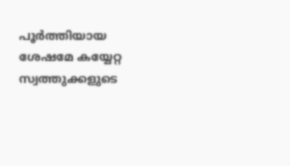പൂര്‍ത്തിയായ ശേഷമേ കയ്യേറ്റ സ്വത്തുക്കളുടെ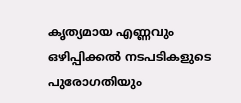കൃത്യമായ എണ്ണവും ഒഴിപ്പിക്കല്‍ നടപടികളുടെ പുരോഗതിയും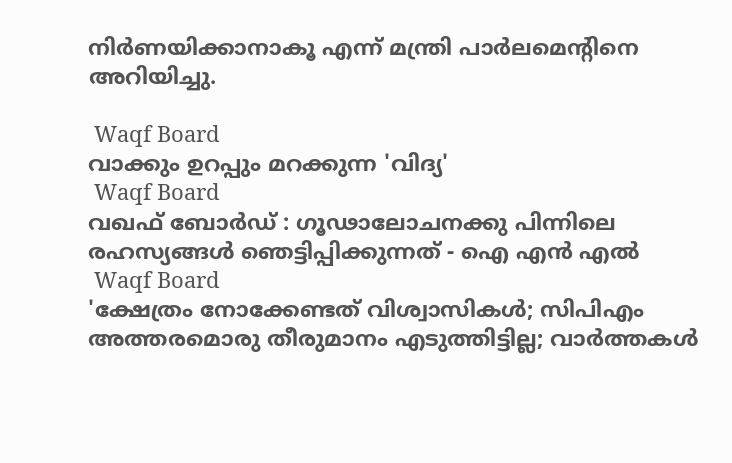നിര്‍ണയിക്കാനാകൂ എന്ന് മന്ത്രി പാര്‍ലമെന്റിനെ അറിയിച്ചു.

 Waqf Board
വാക്കും ഉറപ്പും മറക്കുന്ന 'വിദ്യ'
 Waqf Board
വഖഫ് ബോര്‍ഡ് : ഗൂഢാലോചനക്കു പിന്നിലെ രഹസ്യങ്ങള്‍ ഞെട്ടിപ്പിക്കുന്നത് - ഐ എന്‍ എല്‍
 Waqf Board
'ക്ഷേത്രം നോക്കേണ്ടത് വിശ്വാസികള്‍; സിപിഎം അത്തരമൊരു തീരുമാനം എടുത്തിട്ടില്ല; വാര്‍ത്തകള്‍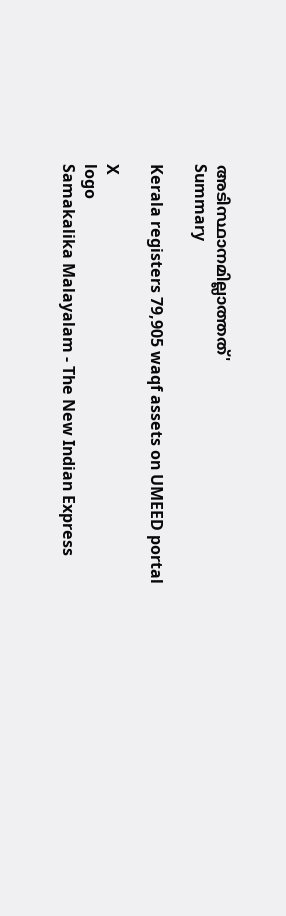അടിസ്ഥാനമില്ലാത്തത്'
Summary

Kerala registers 79,905 waqf assets on UMEED portal

X
logo
Samakalika Malayalam - The New Indian Express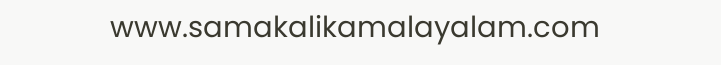www.samakalikamalayalam.com